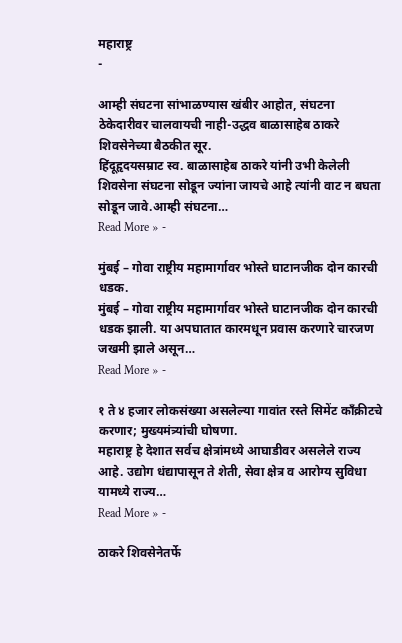महाराष्ट्र
-

आम्ही संघटना सांभाळण्यास खंबीर आहोत, संघटना ठेकेदारीवर चालवायची नाही-उद्धव बाळासाहेब ठाकरे शिवसेनेच्या बैठकीत सूर.
हिंदूहृदयसम्राट स्व. बाळासाहेब ठाकरे यांनी उभी केलेली शिवसेना संघटना सोडून ज्यांना जायचे आहे त्यांनी वाट न बघता सोडून जावे.आम्ही संघटना…
Read More » -

मुंबई – गोवा राष्ट्रीय महामार्गावर भोस्ते घाटानजीक दोन कारची धडक.
मुंबई – गोवा राष्ट्रीय महामार्गावर भोस्ते घाटानजीक दोन कारची धडक झाली. या अपघातात कारमधून प्रवास करणारे चारजण जखमी झाले असून…
Read More » -

१ ते ४ हजार लोकसंख्या असलेल्या गावांत रस्ते सिमेंट काँक्रीटचे करणार; मुख्यमंत्र्यांची घोषणा.
महाराष्ट्र हे देशात सर्वच क्षेत्रांमध्ये आघाडीवर असलेले राज्य आहे. उद्योग धंद्यापासून ते शेती, सेवा क्षेत्र व आरोग्य सुविधा यामध्ये राज्य…
Read More » -

ठाकरे शिवसेनेतर्फे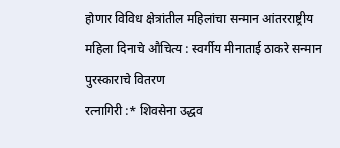होणार विविध क्षेत्रांतील महिलांचा सन्मान आंतरराष्ट्रीय महिला दिनाचे औचित्य : स्वर्गीय मीनाताई ठाकरे सन्मान पुरस्काराचे वितरण
रत्नागिरी :* शिवसेना उद्धव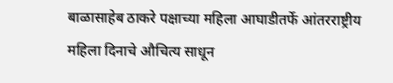बाळासाहेब ठाकरे पक्षाच्या महिला आघाडीतर्फे आंतरराष्ट्रीय महिला दिनाचे औचित्य साधून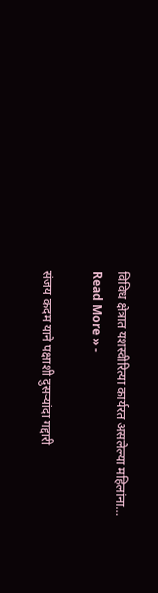विविध क्षेत्रात यशस्वीरित्या कार्यरत असलेल्या महिलांना…
Read More » -

संजय कदम याने पक्षाशी दुसऱ्यांदा गद्दारी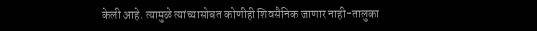केली आहे. त्यामुळे त्यांच्यासोबत कोणीही शिवसैनिक जाणार नाही-तालुका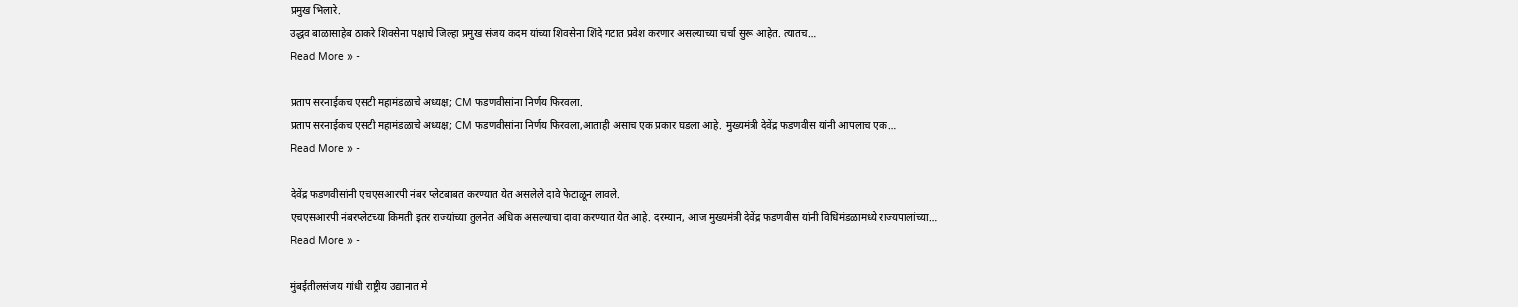प्रमुख भिलारे.
उद्धव बाळासाहेब ठाकरे शिवसेना पक्षाचे जिल्हा प्रमुख संजय कदम यांच्या शिवसेना शिंदे गटात प्रवेश करणार असल्याच्या चर्चा सुरू आहेत. त्यातच…
Read More » -

प्रताप सरनाईकच एसटी महामंडळाचे अध्यक्ष; CM फडणवीसांना निर्णय फिरवला.
प्रताप सरनाईकच एसटी महामंडळाचे अध्यक्ष; CM फडणवीसांना निर्णय फिरवला,आताही असाच एक प्रकार घडला आहे. मुख्यमंत्री देवेंद्र फडणवीस यांनी आपलाच एक…
Read More » -

देवेंद्र फडणवीसांनी एचएसआरपी नंबर प्लेटबाबत करण्यात येत असलेले दावे फेटाळून लावले.
एचएसआरपी नंबरप्लेटच्या किमती इतर राज्यांच्या तुलनेत अधिक असल्याचा दावा करण्यात येत आहे. दरम्यान, आज मुख्यमंत्री देवेंद्र फडणवीस यांनी विधिमंडळामध्ये राज्यपालांच्या…
Read More » -

मुंबईतीलसंजय गांधी राष्ट्रीय उद्यानात मे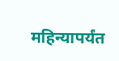महिन्यापर्यंत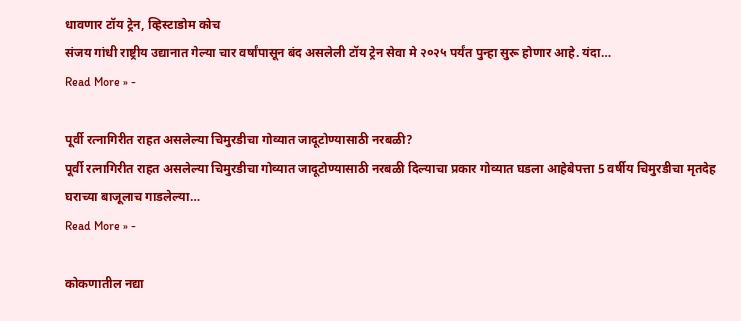धावणार टॉय ट्रेन, व्हिस्टाडोम कोच
संजय गांधी राष्ट्रीय उद्यानात गेल्या चार वर्षांपासून बंद असलेली टॉय ट्रेन सेवा मे २०२५ पर्यंत पुन्हा सुरू होणार आहे. यंदा…
Read More » -

पूर्वी रत्नागिरीत राहत असलेल्या चिमुरडीचा गोव्यात जादूटोण्यासाठी नरबळी?
पूर्वी रत्नागिरीत राहत असलेल्या चिमुरडीचा गोव्यात जादूटोण्यासाठी नरबळी दिल्याचा प्रकार गोव्यात घडला आहेबेपत्ता 5 वर्षीय चिमुरडीचा मृतदेह घराच्या बाजूलाच गाडलेल्या…
Read More » -

कोकणातील नद्या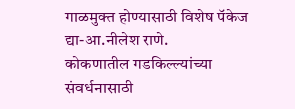गाळमुक्त होण्यासाठी विशेष पॅकेज द्या-आ.नीलेश राणे.
कोकणातील गडकिल्ल्यांच्या संवर्धनासाठी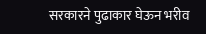सरकारने पुढाकार घेऊन भरीव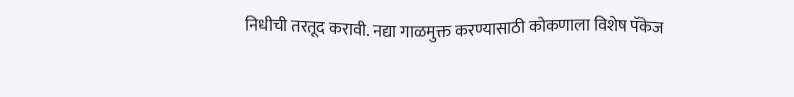निधीची तरतूद करावी. नद्या गाळमुक्त करण्यासाठी कोकणाला विशेष पॅकेज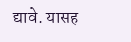द्यावे. यासह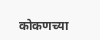कोकणच्या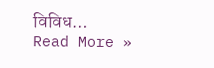विविध…
Read More »